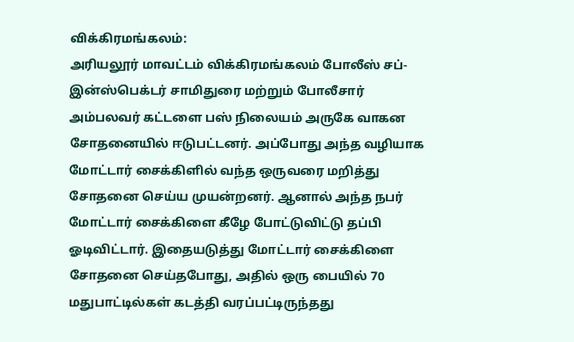விக்கிரமங்கலம்:
அரியலூர் மாவட்டம் விக்கிரமங்கலம் போலீஸ் சப்-இன்ஸ்பெக்டர் சாமிதுரை மற்றும் போலீசார் அம்பலவர் கட்டளை பஸ் நிலையம் அருகே வாகன சோதனையில் ஈடுபட்டனர். அப்போது அந்த வழியாக மோட்டார் சைக்கிளில் வந்த ஒருவரை மறித்து சோதனை செய்ய முயன்றனர். ஆனால் அந்த நபர் மோட்டார் சைக்கிளை கீழே போட்டுவிட்டு தப்பி ஓடிவிட்டார். இதையடுத்து மோட்டார் சைக்கிளை சோதனை செய்தபோது, அதில் ஒரு பையில் 70 மதுபாட்டில்கள் கடத்தி வரப்பட்டிருந்தது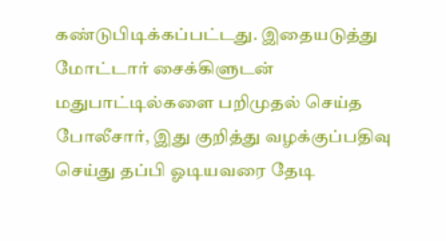கண்டுபிடிக்கப்பட்டது. இதையடுத்து மோட்டார் சைக்கிளுடன் மதுபாட்டில்களை பறிமுதல் செய்த போலீசார், இது குறித்து வழக்குப்பதிவு செய்து தப்பி ஓடியவரை தேடி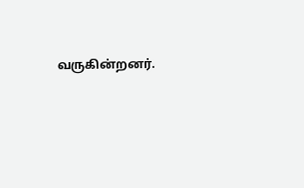வருகின்றனர்.